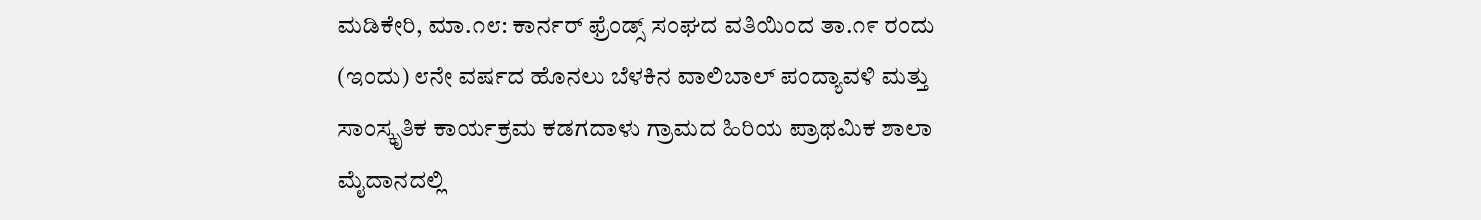ಮಡಿಕೇರಿ, ಮಾ.೧೮: ಕಾರ್ನರ್ ಫ್ರೆಂಡ್ಸ್ ಸಂಘದ ವತಿಯಿಂದ ತಾ.೧೯ ರಂದು (ಇಂದು) ೮ನೇ ವರ್ಷದ ಹೊನಲು ಬೆಳಕಿನ ವಾಲಿಬಾಲ್ ಪಂದ್ಯಾವಳಿ ಮತ್ತು ಸಾಂಸ್ಕೃತಿಕ ಕಾರ್ಯಕ್ರಮ ಕಡಗದಾಳು ಗ್ರಾಮದ ಹಿರಿಯ ಪ್ರಾಥಮಿಕ ಶಾಲಾ ಮೈದಾನದಲ್ಲಿ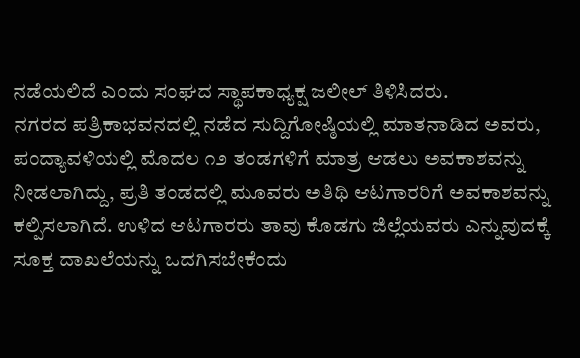ನಡೆಯಲಿದೆ ಎಂದು ಸಂಘದ ಸ್ಥಾಪಕಾಧ್ಯಕ್ಷ ಜಲೀಲ್ ತಿಳಿಸಿದರು.
ನಗರದ ಪತ್ರಿಕಾಭವನದಲ್ಲಿ ನಡೆದ ಸುದ್ದಿಗೋಷ್ಠಿಯಲ್ಲಿ ಮಾತನಾಡಿದ ಅವರು, ಪಂದ್ಯಾವಳಿಯಲ್ಲಿ ಮೊದಲ ೧೨ ತಂಡಗಳಿಗೆ ಮಾತ್ರ ಆಡಲು ಅವಕಾಶವನ್ನು ನೀಡಲಾಗಿದ್ದು, ಪ್ರತಿ ತಂಡದಲ್ಲಿ ಮೂವರು ಅತಿಥಿ ಆಟಗಾರರಿಗೆ ಅವಕಾಶವನ್ನು ಕಲ್ಪಿಸಲಾಗಿದೆ. ಉಳಿದ ಆಟಗಾರರು ತಾವು ಕೊಡಗು ಜಿಲ್ಲೆಯವರು ಎನ್ನುವುದಕ್ಕೆ ಸೂಕ್ತ ದಾಖಲೆಯನ್ನು ಒದಗಿಸಬೇಕೆಂದು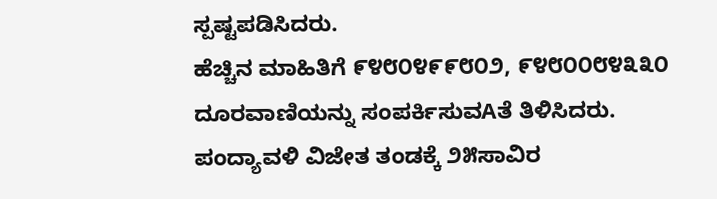ಸ್ಪಷ್ಟಪಡಿಸಿದರು.
ಹೆಚ್ಚಿನ ಮಾಹಿತಿಗೆ ೯೪೮೦೪೯೯೮೦೨, ೯೪೮೦೦೮೪೩೩೦ ದೂರವಾಣಿಯನ್ನು ಸಂಪರ್ಕಿಸುವAತೆ ತಿಳಿಸಿದರು.
ಪಂದ್ಯಾವಳಿ ವಿಜೇತ ತಂಡಕ್ಕೆ ೨೫ಸಾವಿರ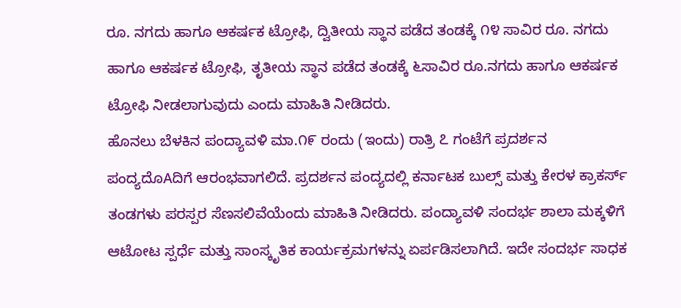ರೂ. ನಗದು ಹಾಗೂ ಆಕರ್ಷಕ ಟ್ರೋಫಿ, ದ್ವಿತೀಯ ಸ್ಥಾನ ಪಡೆದ ತಂಡಕ್ಕೆ ೧೪ ಸಾವಿರ ರೂ. ನಗದು ಹಾಗೂ ಆಕರ್ಷಕ ಟ್ರೋಫಿ, ತೃತೀಯ ಸ್ಥಾನ ಪಡೆದ ತಂಡಕ್ಕೆ ೬ಸಾವಿರ ರೂ.ನಗದು ಹಾಗೂ ಆಕರ್ಷಕ ಟ್ರೋಫಿ ನೀಡಲಾಗುವುದು ಎಂದು ಮಾಹಿತಿ ನೀಡಿದರು.
ಹೊನಲು ಬೆಳಕಿನ ಪಂದ್ಯಾವಳಿ ಮಾ.೧೯ ರಂದು (ಇಂದು) ರಾತ್ರಿ ೭ ಗಂಟೆಗೆ ಪ್ರದರ್ಶನ ಪಂದ್ಯದೊAದಿಗೆ ಆರಂಭವಾಗಲಿದೆ. ಪ್ರದರ್ಶನ ಪಂದ್ಯದಲ್ಲಿ ಕರ್ನಾಟಕ ಬುಲ್ಸ್ ಮತ್ತು ಕೇರಳ ಕ್ರಾಕರ್ಸ್ ತಂಡಗಳು ಪರಸ್ಪರ ಸೆಣಸಲಿವೆಯೆಂದು ಮಾಹಿತಿ ನೀಡಿದರು. ಪಂದ್ಯಾವಳಿ ಸಂದರ್ಭ ಶಾಲಾ ಮಕ್ಕಳಿಗೆ ಆಟೋಟ ಸ್ಪರ್ಧೆ ಮತ್ತು ಸಾಂಸ್ಕೃತಿಕ ಕಾರ್ಯಕ್ರಮಗಳನ್ನು ಏರ್ಪಡಿಸಲಾಗಿದೆ. ಇದೇ ಸಂದರ್ಭ ಸಾಧಕ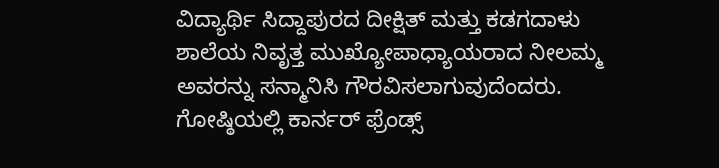ವಿದ್ಯಾರ್ಥಿ ಸಿದ್ದಾಪುರದ ದೀಕ್ಷಿತ್ ಮತ್ತು ಕಡಗದಾಳು ಶಾಲೆಯ ನಿವೃತ್ತ ಮುಖ್ಯೋಪಾಧ್ಯಾಯರಾದ ನೀಲಮ್ಮ ಅವರನ್ನು ಸನ್ಮಾನಿಸಿ ಗೌರವಿಸಲಾಗುವುದೆಂದರು.
ಗೋಷ್ಠಿಯಲ್ಲಿ ಕಾರ್ನರ್ ಫ್ರೆಂಡ್ಸ್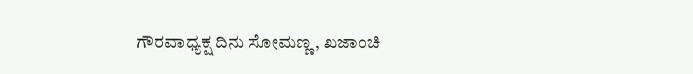ಗೌರವಾಧ್ಯಕ್ಷ ದಿನು ಸೋಮಣ್ಣ, ಖಜಾಂಚಿ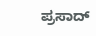ಪ್ರಸಾದ್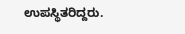ಉಪಸ್ಥಿತರಿದ್ದರು.